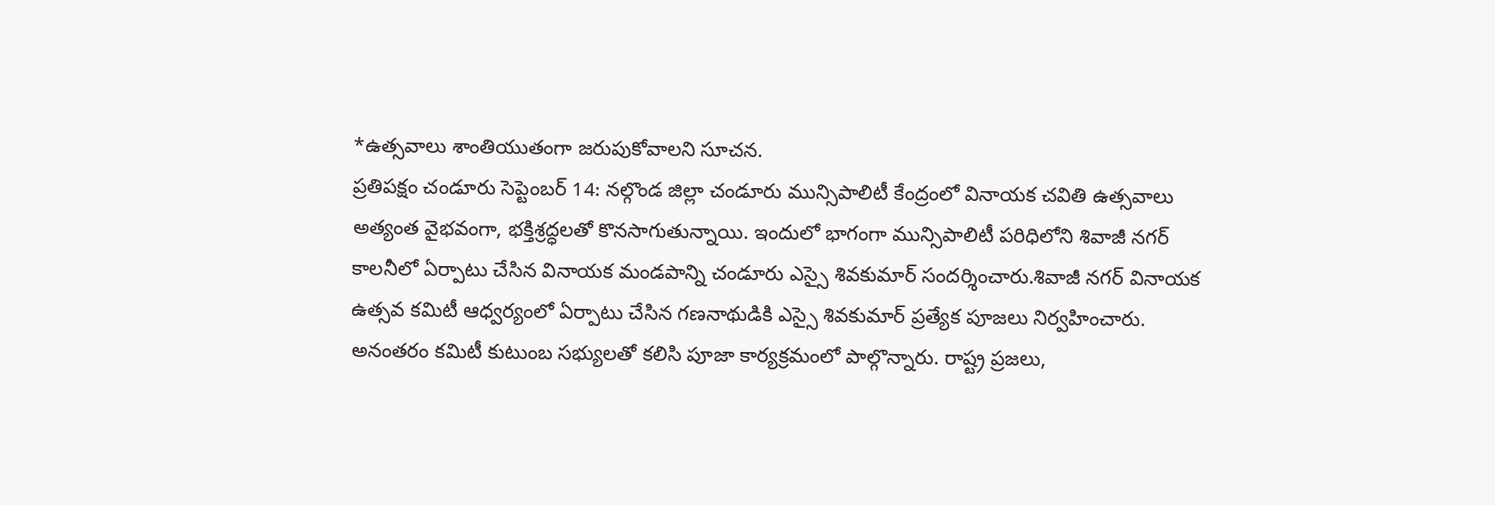*ఉత్సవాలు శాంతియుతంగా జరుపుకోవాలని సూచన.
ప్రతిపక్షం చండూరు సెప్టెంబర్ 14: నల్గొండ జిల్లా చండూరు మున్సిపాలిటీ కేంద్రంలో వినాయక చవితి ఉత్సవాలు అత్యంత వైభవంగా, భక్తిశ్రద్ధలతో కొనసాగుతున్నాయి. ఇందులో భాగంగా మున్సిపాలిటీ పరిధిలోని శివాజీ నగర్ కాలనీలో ఏర్పాటు చేసిన వినాయక మండపాన్ని చండూరు ఎస్సై శివకుమార్ సందర్శించారు.శివాజీ నగర్ వినాయక ఉత్సవ కమిటీ ఆధ్వర్యంలో ఏర్పాటు చేసిన గణనాథుడికి ఎస్సై శివకుమార్ ప్రత్యేక పూజలు నిర్వహించారు. అనంతరం కమిటీ కుటుంబ సభ్యులతో కలిసి పూజా కార్యక్రమంలో పాల్గొన్నారు. రాష్ట్ర ప్రజలు,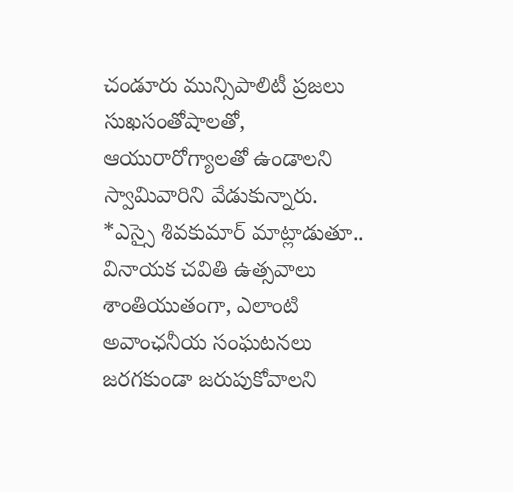చండూరు మున్సిపాలిటీ ప్రజలు సుఖసంతోషాలతో, ఆయురారోగ్యాలతో ఉండాలని స్వామివారిని వేడుకున్నారు.
*ఎస్సై శివకుమార్ మాట్లాడుతూ..
వినాయక చవితి ఉత్సవాలు శాంతియుతంగా, ఎలాంటి అవాంఛనీయ సంఘటనలు జరగకుండా జరుపుకోవాలని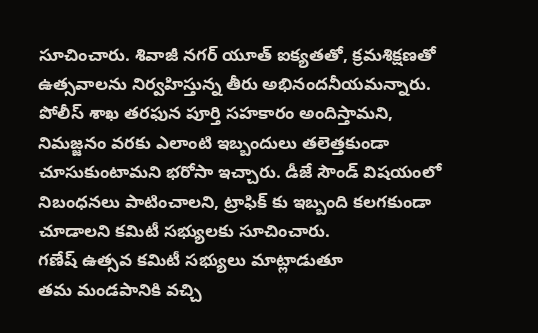సూచించారు. శివాజీ నగర్ యూత్ ఐక్యతతో, క్రమశిక్షణతో ఉత్సవాలను నిర్వహిస్తున్న తీరు అభినందనీయమన్నారు. పోలీస్ శాఖ తరఫున పూర్తి సహకారం అందిస్తామని, నిమజ్జనం వరకు ఎలాంటి ఇబ్బందులు తలెత్తకుండా చూసుకుంటామని భరోసా ఇచ్చారు. డీజే సౌండ్ విషయంలో నిబంధనలు పాటించాలని, ట్రాఫిక్ కు ఇబ్బంది కలగకుండా చూడాలని కమిటీ సభ్యులకు సూచించారు.
గణేష్ ఉత్సవ కమిటీ సభ్యులు మాట్లాడుతూ
తమ మండపానికి వచ్చి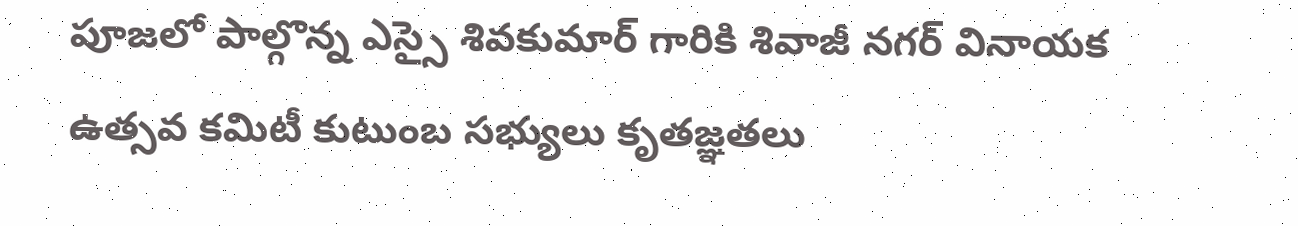పూజలో పాల్గొన్న ఎస్సై శివకుమార్ గారికి శివాజీ నగర్ వినాయక ఉత్సవ కమిటీ కుటుంబ సభ్యులు కృతజ్ఞతలు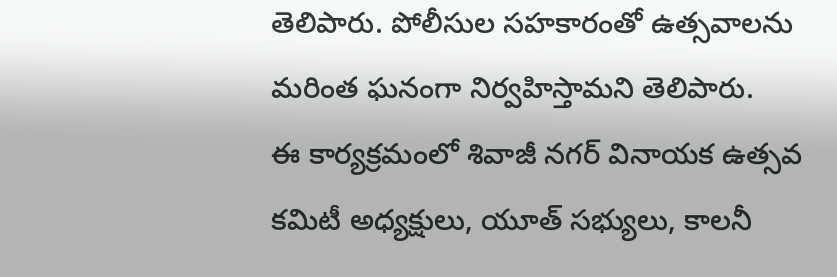తెలిపారు. పోలీసుల సహకారంతో ఉత్సవాలను మరింత ఘనంగా నిర్వహిస్తామని తెలిపారు.
ఈ కార్యక్రమంలో శివాజీ నగర్ వినాయక ఉత్సవ కమిటీ అధ్యక్షులు, యూత్ సభ్యులు, కాలనీ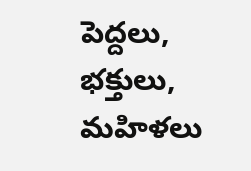పెద్దలు, భక్తులు, మహిళలు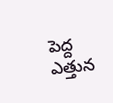పెద్ద ఎత్తున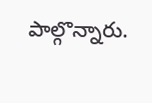పాల్గొన్నారు.